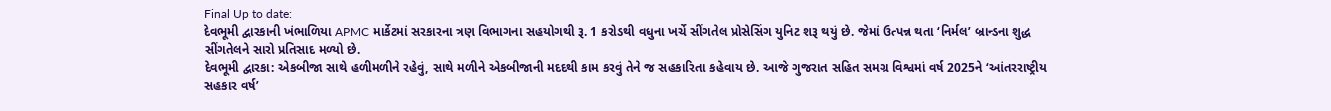Final Up to date:
દેવભૂમી દ્વારકાની ખંભાળિયા APMC માર્કેટમાં સરકારના ત્રણ વિભાગના સહયોગથી રૂ. 1 કરોડથી વધુના ખર્ચે સીંગતેલ પ્રોસેસિંગ યુનિટ શરૂ થયું છે. જેમાં ઉત્પન્ન થતા ‘નિર્મલ’ બ્રાન્ડના શુદ્ધ સીંગતેલને સારો પ્રતિસાદ મળ્યો છે.
દેવભૂમી દ્વારકા: એકબીજા સાથે હળીમળીને રહેવું, સાથે મળીને એકબીજાની મદદથી કામ કરવું તેને જ સહકારિતા કહેવાય છે. આજે ગુજરાત સહિત સમગ્ર વિશ્વમાં વર્ષ 2025ને ‘આંતરરાષ્ટ્રીય સહકાર વર્ષ’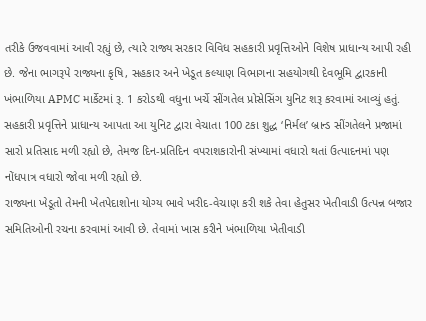તરીકે ઉજવવામાં આવી રહ્યું છે, ત્યારે રાજ્ય સરકાર વિવિધ સહકારી પ્રવૃત્તિઓને વિશેષ પ્રાધાન્ય આપી રહી છે. જેના ભાગરૂપે રાજ્યના કૃષિ, સહકાર અને ખેડૂત કલ્યાણ વિભાગના સહયોગથી દેવભૂમિ દ્વારકાની ખંભાળિયા APMC માર્કેટમાં રૂ. 1 કરોડથી વધુના ખર્ચે સીંગતેલ પ્રોસેસિંગ યુનિટ શરૂ કરવામાં આવ્યું હતું. સહકારી પ્રવૃત્તિને પ્રાધાન્ય આપતા આ યુનિટ દ્વારા વેચાતા 100 ટકા શુદ્ધ ‘નિર્મલ’ બ્રાન્ડ સીંગતેલને પ્રજામાં સારો પ્રતિસાદ મળી રહ્યો છે, તેમજ દિન-પ્રતિદિન વપરાશકારોની સંખ્યામાં વધારો થતાં ઉત્પાદનમાં પણ નોંધપાત્ર વધારો જોવા મળી રહ્યો છે.
રાજ્યના ખેડૂતો તેમની ખેતપેદાશોના યોગ્ય ભાવે ખરીદ-વેચાણ કરી શકે તેવા હેતુસર ખેતીવાડી ઉત્પન્ન બજાર સમિતિઓની રચના કરવામાં આવી છે. તેવામાં ખાસ કરીને ખંભાળિયા ખેતીવાડી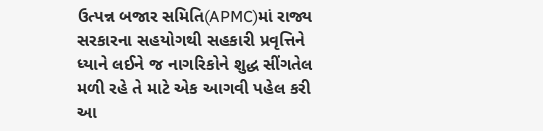ઉત્પન્ન બજાર સમિતિ(APMC)માં રાજ્ય સરકારના સહયોગથી સહકારી પ્રવૃત્તિને ધ્યાને લઈને જ નાગરિકોને શુદ્ધ સીંગતેલ મળી રહે તે માટે એક આગવી પહેલ કરી આ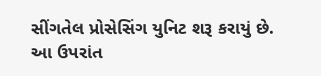સીંગતેલ પ્રોસેસિંગ યુનિટ શરૂ કરાયું છે.
આ ઉપરાંત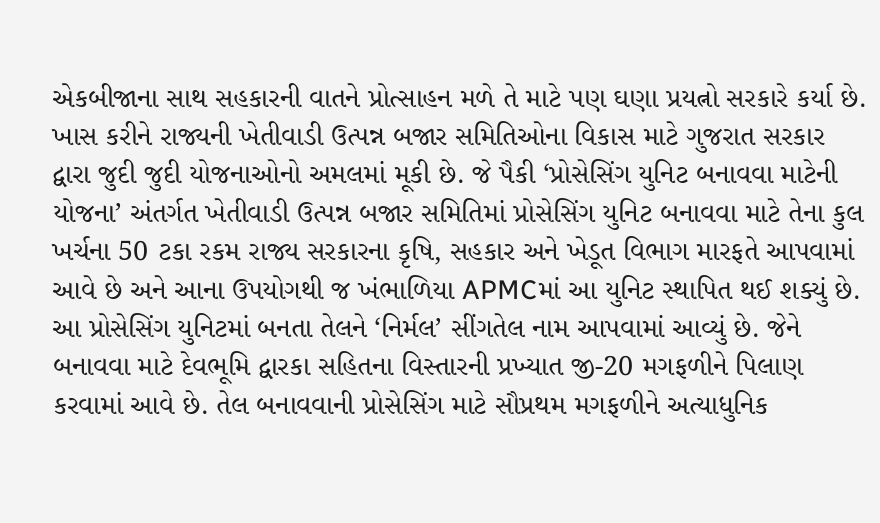એકબીજાના સાથ સહકારની વાતને પ્રોત્સાહન મળે તે માટે પણ ઘણા પ્રયત્નો સરકારે કર્યા છે. ખાસ કરીને રાજ્યની ખેતીવાડી ઉત્પન્ન બજાર સમિતિઓના વિકાસ માટે ગુજરાત સરકાર દ્વારા જુદી જુદી યોજનાઓનો અમલમાં મૂકી છે. જે પૈકી ‘પ્રોસેસિંગ યુનિટ બનાવવા માટેની યોજના’ અંતર્ગત ખેતીવાડી ઉત્પન્ન બજાર સમિતિમાં પ્રોસેસિંગ યુનિટ બનાવવા માટે તેના કુલ ખર્ચના 50 ટકા રકમ રાજ્ય સરકારના કૃષિ, સહકાર અને ખેડૂત વિભાગ મારફતે આપવામાં આવે છે અને આના ઉપયોગથી જ ખંભાળિયા APMCમાં આ યુનિટ સ્થાપિત થઈ શક્યું છે.
આ પ્રોસેસિંગ યુનિટમાં બનતા તેલને ‘નિર્મલ’ સીંગતેલ નામ આપવામાં આવ્યું છે. જેને બનાવવા માટે દેવભૂમિ દ્વારકા સહિતના વિસ્તારની પ્રખ્યાત જી-20 મગફળીને પિલાણ કરવામાં આવે છે. તેલ બનાવવાની પ્રોસેસિંગ માટે સૌપ્રથમ મગફળીને અત્યાધુનિક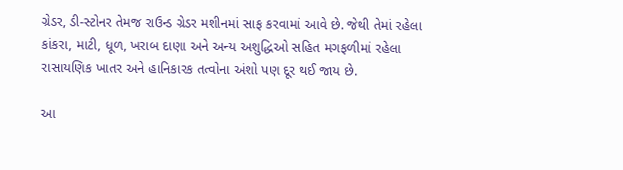ગ્રેડર, ડી-સ્ટોનર તેમજ રાઉન્ડ ગ્રેડર મશીનમાં સાફ કરવામાં આવે છે. જેથી તેમાં રહેલા કાંકરા, માટી, ધૂળ, ખરાબ દાણા અને અન્ય અશુદ્ધિઓ સહિત મગફળીમાં રહેલા રાસાયણિક ખાતર અને હાનિકારક તત્વોના અંશો પણ દૂર થઈ જાય છે.

આ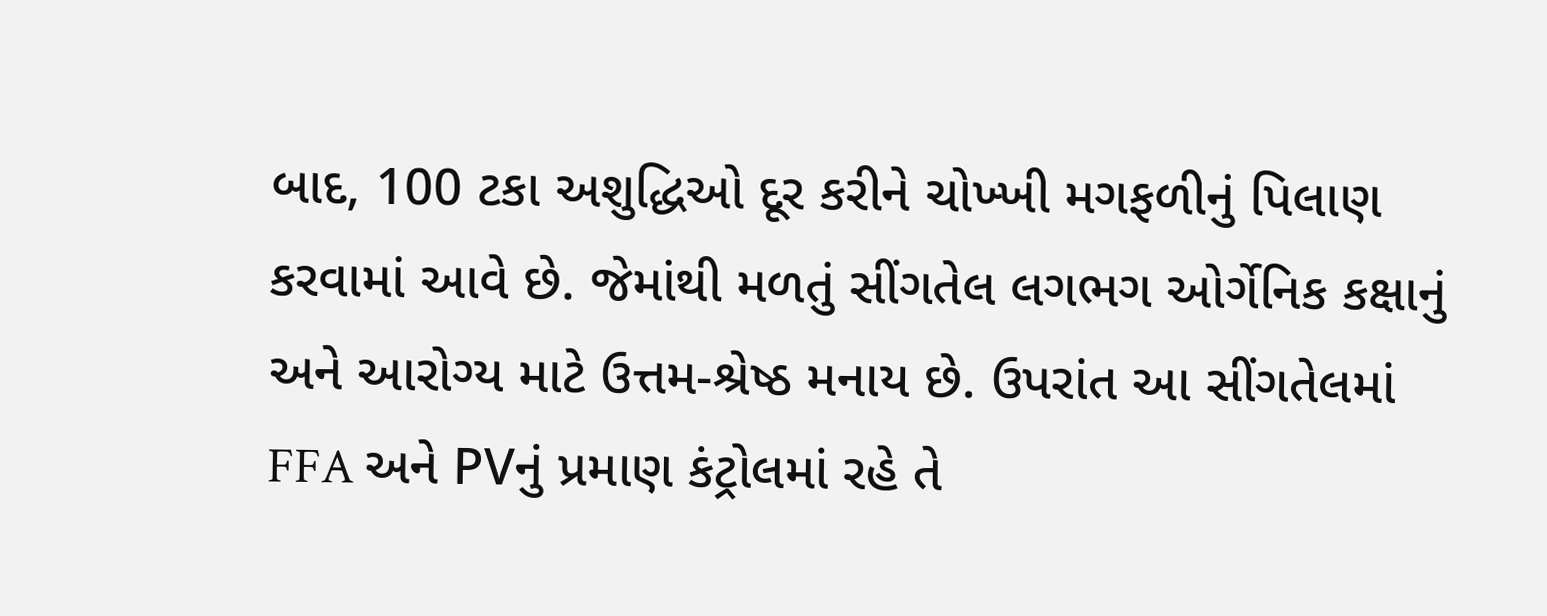બાદ, 100 ટકા અશુદ્ધિઓ દૂર કરીને ચોખ્ખી મગફળીનું પિલાણ કરવામાં આવે છે. જેમાંથી મળતું સીંગતેલ લગભગ ઓર્ગેનિક કક્ષાનું અને આરોગ્ય માટે ઉત્તમ-શ્રેષ્ઠ મનાય છે. ઉપરાંત આ સીંગતેલમાં FFA અને PVનું પ્રમાણ કંટ્રોલમાં રહે તે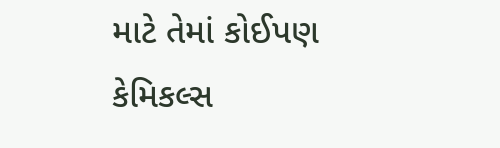માટે તેમાં કોઈપણ કેમિકલ્સ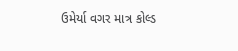ઉમેર્યા વગર માત્ર કોલ્ડ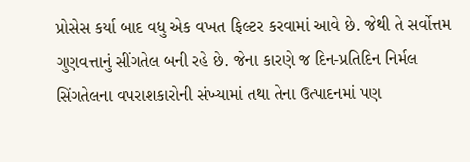પ્રોસેસ કર્યા બાદ વધુ એક વખત ફિલ્ટર કરવામાં આવે છે. જેથી તે સર્વોત્તમ ગુણવત્તાનું સીંગતેલ બની રહે છે. જેના કારણે જ દિન-પ્રતિદિન નિર્મલ સિંગતેલના વપરાશકારોની સંખ્યામાં તથા તેના ઉત્પાદનમાં પણ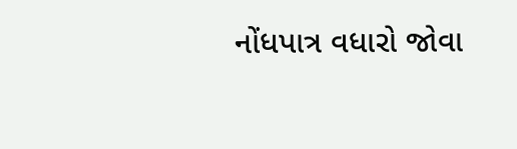નોંધપાત્ર વધારો જોવા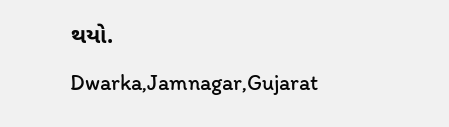થયો.
Dwarka,Jamnagar,Gujarat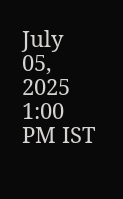July 05, 2025 1:00 PM IST